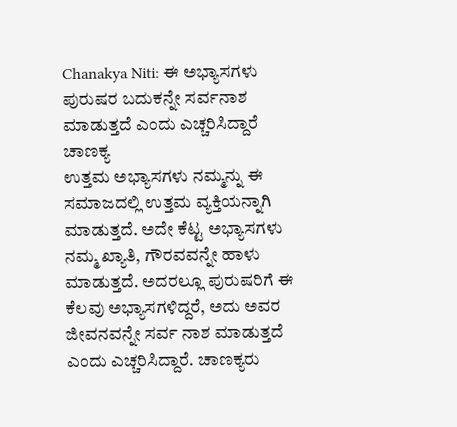Chanakya Niti: ಈ ಅಭ್ಯಾಸಗಳು ಪುರುಷರ ಬದುಕನ್ನೇ ಸರ್ವನಾಶ ಮಾಡುತ್ತದೆ ಎಂದು ಎಚ್ಚರಿಸಿದ್ದಾರೆ ಚಾಣಕ್ಯ
ಉತ್ತಮ ಅಭ್ಯಾಸಗಳು ನಮ್ಮನ್ನು ಈ ಸಮಾಜದಲ್ಲಿ ಉತ್ತಮ ವ್ಯಕ್ತಿಯನ್ನಾಗಿ ಮಾಡುತ್ತದೆ. ಅದೇ ಕೆಟ್ಟ ಅಭ್ಯಾಸಗಳು ನಮ್ಮ ಖ್ಯಾತಿ, ಗೌರವವನ್ನೇ ಹಾಳು ಮಾಡುತ್ತದೆ. ಅದರಲ್ಲೂ ಪುರುಷರಿಗೆ ಈ ಕೆಲವು ಅಭ್ಯಾಸಗಳಿದ್ದರೆ, ಅದು ಅವರ ಜೀವನವನ್ನೇ ಸರ್ವ ನಾಶ ಮಾಡುತ್ತದೆ ಎಂದು ಎಚ್ಚರಿಸಿದ್ದಾರೆ. ಚಾಣಕ್ಯರು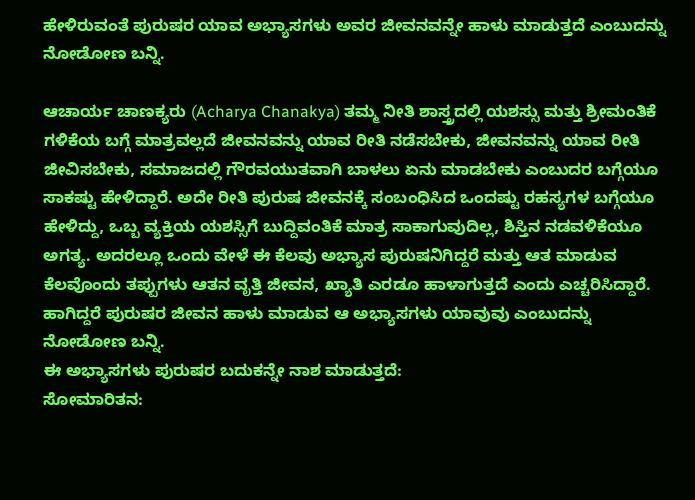ಹೇಳಿರುವಂತೆ ಪುರುಷರ ಯಾವ ಅಭ್ಯಾಸಗಳು ಅವರ ಜೀವನವನ್ನೇ ಹಾಳು ಮಾಡುತ್ತದೆ ಎಂಬುದನ್ನು ನೋಡೋಣ ಬನ್ನಿ.

ಆಚಾರ್ಯ ಚಾಣಕ್ಯರು (Acharya Chanakya) ತಮ್ಮ ನೀತಿ ಶಾಸ್ತ್ರದಲ್ಲಿ ಯಶಸ್ಸು ಮತ್ತು ಶ್ರೀಮಂತಿಕೆ ಗಳಿಕೆಯ ಬಗ್ಗೆ ಮಾತ್ರವಲ್ಲದೆ ಜೀವನವನ್ನು ಯಾವ ರೀತಿ ನಡೆಸಬೇಕು, ಜೀವನವನ್ನು ಯಾವ ರೀತಿ ಜೀವಿಸಬೇಕು, ಸಮಾಜದಲ್ಲಿ ಗೌರವಯುತವಾಗಿ ಬಾಳಲು ಏನು ಮಾಡಬೇಕು ಎಂಬುದರ ಬಗ್ಗೆಯೂ ಸಾಕಷ್ಟು ಹೇಳಿದ್ದಾರೆ. ಅದೇ ರೀತಿ ಪುರುಷ ಜೀವನಕ್ಕೆ ಸಂಬಂಧಿಸಿದ ಒಂದಷ್ಟು ರಹಸ್ಯಗಳ ಬಗ್ಗೆಯೂ ಹೇಳಿದ್ದು, ಒಬ್ಬ ವ್ಯಕ್ತಿಯ ಯಶಸ್ಸಿಗೆ ಬುದ್ದಿವಂತಿಕೆ ಮಾತ್ರ ಸಾಕಾಗುವುದಿಲ್ಲ, ಶಿಸ್ತಿನ ನಡವಳಿಕೆಯೂ ಅಗತ್ಯ. ಅದರಲ್ಲೂ ಒಂದು ವೇಳೆ ಈ ಕೆಲವು ಅಭ್ಯಾಸ ಪುರುಷನಿಗಿದ್ದರೆ ಮತ್ತು ಆತ ಮಾಡುವ ಕೆಲವೊಂದು ತಪ್ಪುಗಳು ಆತನ ವೃತ್ತಿ ಜೀವನ, ಖ್ಯಾತಿ ಎರಡೂ ಹಾಳಾಗುತ್ತದೆ ಎಂದು ಎಚ್ಚರಿಸಿದ್ದಾರೆ. ಹಾಗಿದ್ದರೆ ಪುರುಷರ ಜೀವನ ಹಾಳು ಮಾಡುವ ಆ ಅಭ್ಯಾಸಗಳು ಯಾವುವು ಎಂಬುದನ್ನು ನೋಡೋಣ ಬನ್ನಿ.
ಈ ಅಭ್ಯಾಸಗಳು ಪುರುಷರ ಬದುಕನ್ನೇ ನಾಶ ಮಾಡುತ್ತದೆ:
ಸೋಮಾರಿತನ: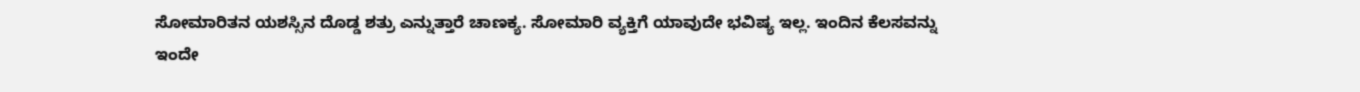ಸೋಮಾರಿತನ ಯಶಸ್ಸಿನ ದೊಡ್ಡ ಶತ್ರು ಎನ್ನುತ್ತಾರೆ ಚಾಣಕ್ಯ. ಸೋಮಾರಿ ವ್ಯಕ್ತಿಗೆ ಯಾವುದೇ ಭವಿಷ್ಯ ಇಲ್ಲ. ಇಂದಿನ ಕೆಲಸವನ್ನು ಇಂದೇ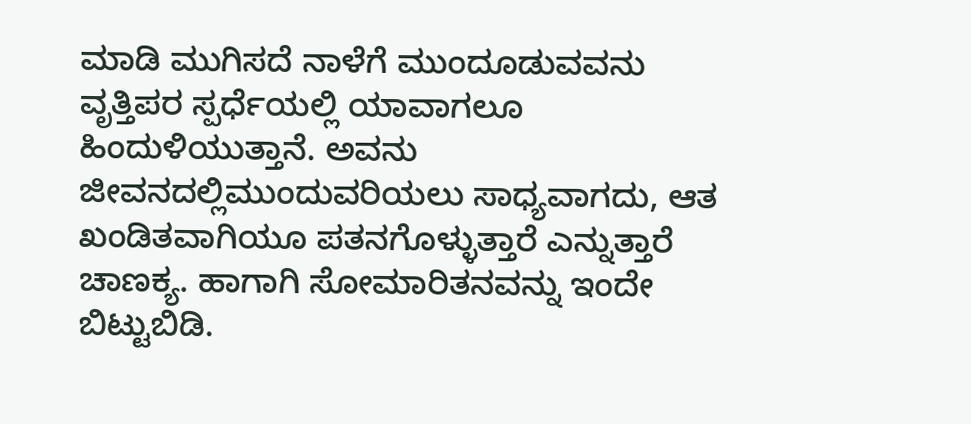ಮಾಡಿ ಮುಗಿಸದೆ ನಾಳೆಗೆ ಮುಂದೂಡುವವನು ವೃತ್ತಿಪರ ಸ್ಪರ್ಧೆಯಲ್ಲಿ ಯಾವಾಗಲೂ ಹಿಂದುಳಿಯುತ್ತಾನೆ. ಅವನು ಜೀವನದಲ್ಲಿಮುಂದುವರಿಯಲು ಸಾಧ್ಯವಾಗದು, ಆತ ಖಂಡಿತವಾಗಿಯೂ ಪತನಗೊಳ್ಳುತ್ತಾರೆ ಎನ್ನುತ್ತಾರೆ ಚಾಣಕ್ಯ. ಹಾಗಾಗಿ ಸೋಮಾರಿತನವನ್ನು ಇಂದೇ ಬಿಟ್ಟುಬಿಡಿ.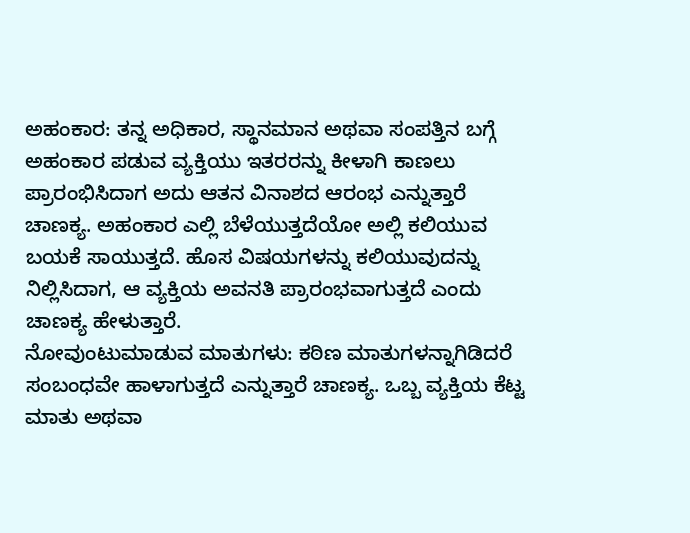ಅಹಂಕಾರ: ತನ್ನ ಅಧಿಕಾರ, ಸ್ಥಾನಮಾನ ಅಥವಾ ಸಂಪತ್ತಿನ ಬಗ್ಗೆ ಅಹಂಕಾರ ಪಡುವ ವ್ಯಕ್ತಿಯು ಇತರರನ್ನು ಕೀಳಾಗಿ ಕಾಣಲು ಪ್ರಾರಂಭಿಸಿದಾಗ ಅದು ಆತನ ವಿನಾಶದ ಆರಂಭ ಎನ್ನುತ್ತಾರೆ ಚಾಣಕ್ಯ. ಅಹಂಕಾರ ಎಲ್ಲಿ ಬೆಳೆಯುತ್ತದೆಯೋ ಅಲ್ಲಿ ಕಲಿಯುವ ಬಯಕೆ ಸಾಯುತ್ತದೆ. ಹೊಸ ವಿಷಯಗಳನ್ನು ಕಲಿಯುವುದನ್ನು ನಿಲ್ಲಿಸಿದಾಗ, ಆ ವ್ಯಕ್ತಿಯ ಅವನತಿ ಪ್ರಾರಂಭವಾಗುತ್ತದೆ ಎಂದು ಚಾಣಕ್ಯ ಹೇಳುತ್ತಾರೆ.
ನೋವುಂಟುಮಾಡುವ ಮಾತುಗಳು: ಕಠಿಣ ಮಾತುಗಳನ್ನಾಗಿಡಿದರೆ ಸಂಬಂಧವೇ ಹಾಳಾಗುತ್ತದೆ ಎನ್ನುತ್ತಾರೆ ಚಾಣಕ್ಯ. ಒಬ್ಬ ವ್ಯಕ್ತಿಯ ಕೆಟ್ಟ ಮಾತು ಅಥವಾ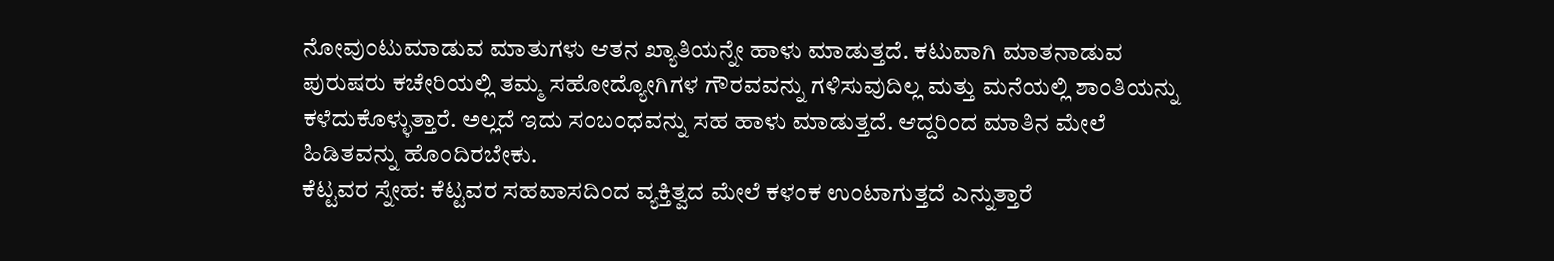ನೋವುಂಟುಮಾಡುವ ಮಾತುಗಳು ಆತನ ಖ್ಯಾತಿಯನ್ನೇ ಹಾಳು ಮಾಡುತ್ತದೆ. ಕಟುವಾಗಿ ಮಾತನಾಡುವ ಪುರುಷರು ಕಚೇರಿಯಲ್ಲಿ ತಮ್ಮ ಸಹೋದ್ಯೋಗಿಗಳ ಗೌರವವನ್ನು ಗಳಿಸುವುದಿಲ್ಲ ಮತ್ತು ಮನೆಯಲ್ಲಿ ಶಾಂತಿಯನ್ನು ಕಳೆದುಕೊಳ್ಳುತ್ತಾರೆ. ಅಲ್ಲದೆ ಇದು ಸಂಬಂಧವನ್ನು ಸಹ ಹಾಳು ಮಾಡುತ್ತದೆ. ಆದ್ದರಿಂದ ಮಾತಿನ ಮೇಲೆ ಹಿಡಿತವನ್ನು ಹೊಂದಿರಬೇಕು.
ಕೆಟ್ಟವರ ಸ್ನೇಹ: ಕೆಟ್ಟವರ ಸಹವಾಸದಿಂದ ವ್ಯಕ್ತಿತ್ವದ ಮೇಲೆ ಕಳಂಕ ಉಂಟಾಗುತ್ತದೆ ಎನ್ನುತ್ತಾರೆ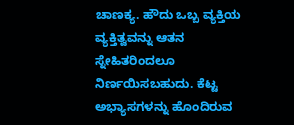ಚಾಣಕ್ಯ. ಹೌದು ಒಬ್ಬ ವ್ಯಕ್ತಿಯ ವ್ಯಕ್ತಿತ್ವವನ್ನು ಆತನ ಸ್ನೇಹಿತರಿಂದಲೂ ನಿರ್ಣಯಿಸಬಹುದು. ಕೆಟ್ಟ ಅಭ್ಯಾಸಗಳನ್ನು ಹೊಂದಿರುವ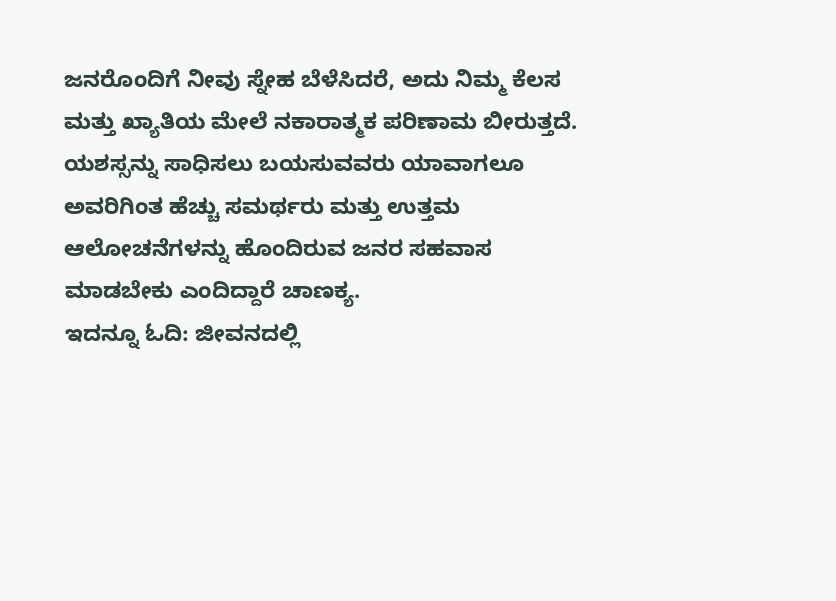ಜನರೊಂದಿಗೆ ನೀವು ಸ್ನೇಹ ಬೆಳೆಸಿದರೆ, ಅದು ನಿಮ್ಮ ಕೆಲಸ ಮತ್ತು ಖ್ಯಾತಿಯ ಮೇಲೆ ನಕಾರಾತ್ಮಕ ಪರಿಣಾಮ ಬೀರುತ್ತದೆ. ಯಶಸ್ಸನ್ನು ಸಾಧಿಸಲು ಬಯಸುವವರು ಯಾವಾಗಲೂ ಅವರಿಗಿಂತ ಹೆಚ್ಚು ಸಮರ್ಥರು ಮತ್ತು ಉತ್ತಮ ಆಲೋಚನೆಗಳನ್ನು ಹೊಂದಿರುವ ಜನರ ಸಹವಾಸ ಮಾಡಬೇಕು ಎಂದಿದ್ದಾರೆ ಚಾಣಕ್ಯ.
ಇದನ್ನೂ ಓದಿ: ಜೀವನದಲ್ಲಿ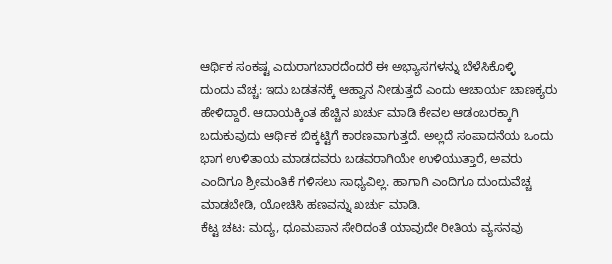ಆರ್ಥಿಕ ಸಂಕಷ್ಟ ಎದುರಾಗಬಾರದೆಂದರೆ ಈ ಅಭ್ಯಾಸಗಳನ್ನು ಬೆಳೆಸಿಕೊಳ್ಳಿ
ದುಂದು ವೆಚ್ಚ: ಇದು ಬಡತನಕ್ಕೆ ಆಹ್ವಾನ ನೀಡುತ್ತದೆ ಎಂದು ಆಚಾರ್ಯ ಚಾಣಕ್ಯರು ಹೇಳಿದ್ದಾರೆ. ಆದಾಯಕ್ಕಿಂತ ಹೆಚ್ಚಿನ ಖರ್ಚು ಮಾಡಿ ಕೇವಲ ಆಡಂಬರಕ್ಕಾಗಿ ಬದುಕುವುದು ಆರ್ಥಿಕ ಬಿಕ್ಕಟ್ಟಿಗೆ ಕಾರಣವಾಗುತ್ತದೆ. ಅಲ್ಲದೆ ಸಂಪಾದನೆಯ ಒಂದು ಭಾಗ ಉಳಿತಾಯ ಮಾಡದವರು ಬಡವರಾಗಿಯೇ ಉಳಿಯುತ್ತಾರೆ, ಅವರು ಎಂದಿಗೂ ಶ್ರೀಮಂತಿಕೆ ಗಳಿಸಲು ಸಾಧ್ಯವಿಲ್ಲ. ಹಾಗಾಗಿ ಎಂದಿಗೂ ದುಂದುವೆಚ್ಚ ಮಾಡಬೇಡಿ, ಯೋಚಿಸಿ ಹಣವನ್ನು ಖರ್ಚು ಮಾಡಿ.
ಕೆಟ್ಟ ಚಟ: ಮದ್ಯ, ಧೂಮಪಾನ ಸೇರಿದಂತೆ ಯಾವುದೇ ರೀತಿಯ ವ್ಯಸನವು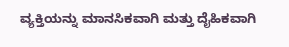ವ್ಯಕ್ತಿಯನ್ನು ಮಾನಸಿಕವಾಗಿ ಮತ್ತು ದೈಹಿಕವಾಗಿ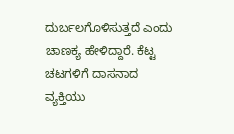ದುರ್ಬಲಗೊಳಿಸುತ್ತದೆ ಎಂದು ಚಾಣಕ್ಯ ಹೇಳಿದ್ದಾರೆ. ಕೆಟ್ಟ ಚಟಗಳಿಗೆ ದಾಸನಾದ ವ್ಯಕ್ತಿಯು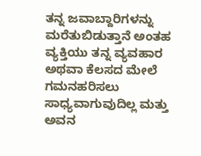ತನ್ನ ಜವಾಬ್ದಾರಿಗಳನ್ನು ಮರೆತುಬಿಡುತ್ತಾನೆ ಅಂತಹ ವ್ಯಕ್ತಿಯು ತನ್ನ ವ್ಯವಹಾರ ಅಥವಾ ಕೆಲಸದ ಮೇಲೆ ಗಮನಹರಿಸಲು ಸಾಧ್ಯವಾಗುವುದಿಲ್ಲ ಮತ್ತು ಅವನ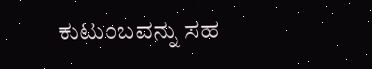ಕುಟುಂಬವನ್ನು ಸಹ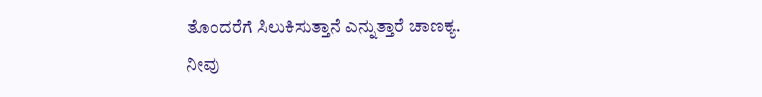ತೊಂದರೆಗೆ ಸಿಲುಕಿಸುತ್ತಾನೆ ಎನ್ನುತ್ತಾರೆ ಚಾಣಕ್ಯ.
ನೀವು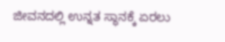ಜೀವನದಲ್ಲಿ ಉನ್ನತ ಸ್ಥಾನಕ್ಕೆ ಏರಲು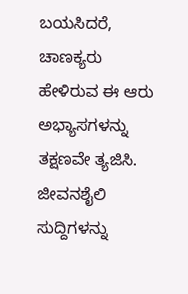ಬಯಸಿದರೆ, ಚಾಣಕ್ಯರು ಹೇಳಿರುವ ಈ ಆರು ಅಭ್ಯಾಸಗಳನ್ನು ತಕ್ಷಣವೇ ತ್ಯಜಿಸಿ.
ಜೀವನಶೈಲಿ ಸುದ್ದಿಗಳನ್ನು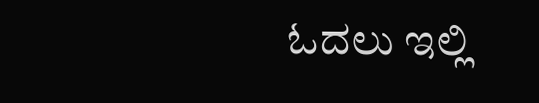ಓದಲು ಇಲ್ಲಿ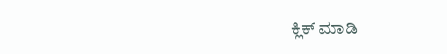ಕ್ಲಿಕ್ ಮಾಡಿ